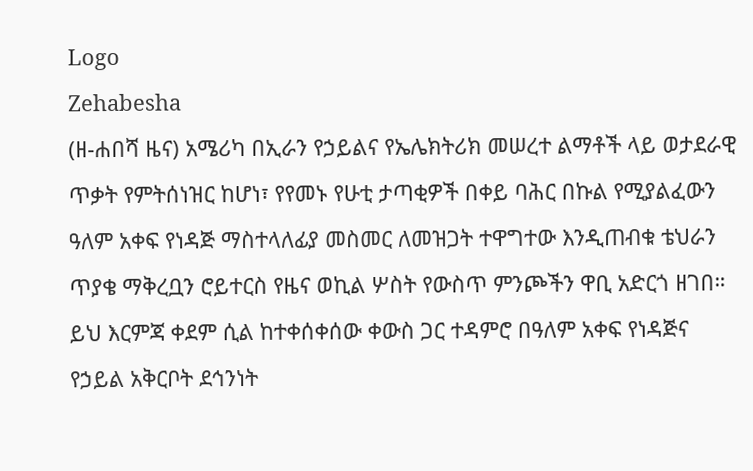Logo
Zehabesha
(ዘ-ሐበሻ ዜና) አሜሪካ በኢራን የኃይልና የኤሌክትሪክ መሠረተ ልማቶች ላይ ወታደራዊ ጥቃት የምትሰነዝር ከሆነ፣ የየመኑ የሁቲ ታጣቂዎች በቀይ ባሕር በኩል የሚያልፈውን ዓለም አቀፍ የነዳጅ ማስተላለፊያ መስመር ለመዝጋት ተዋግተው እንዲጠብቁ ቴህራን ጥያቄ ማቅረቧን ሮይተርስ የዜና ወኪል ሦስት የውስጥ ምንጮችን ዋቢ አድርጎ ዘገበ። ይህ እርምጃ ቀደም ሲል ከተቀሰቀሰው ቀውስ ጋር ተዳምሮ በዓለም አቀፍ የነዳጅና የኃይል አቅርቦት ደኅንነት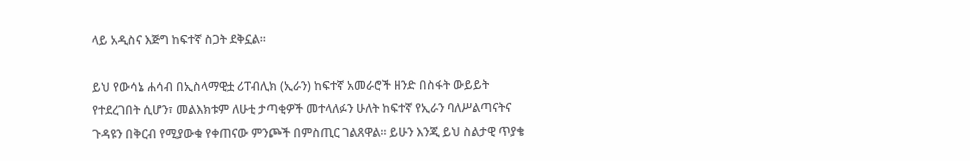ላይ አዲስና እጅግ ከፍተኛ ስጋት ደቅኗል።

ይህ የውሳኔ ሐሳብ በኢስላማዊቷ ሪፐብሊክ (ኢራን) ከፍተኛ አመራሮች ዘንድ በስፋት ውይይት የተደረገበት ሲሆን፣ መልእክቱም ለሁቲ ታጣቂዎች መተላለፉን ሁለት ከፍተኛ የኢራን ባለሥልጣናትና ጉዳዩን በቅርብ የሚያውቁ የቀጠናው ምንጮች በምስጢር ገልጸዋል። ይሁን እንጂ ይህ ስልታዊ ጥያቄ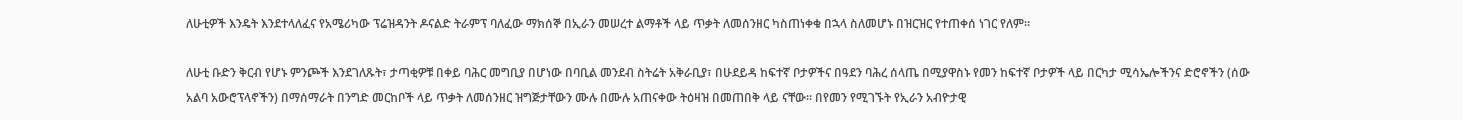ለሁቲዎች እንዴት እንደተላለፈና የአሜሪካው ፕሬዝዳንት ዶናልድ ትራምፕ ባለፈው ማክሰኞ በኢራን መሠረተ ልማቶች ላይ ጥቃት ለመሰንዘር ካስጠነቀቁ በኋላ ስለመሆኑ በዝርዝር የተጠቀሰ ነገር የለም።

ለሁቲ ቡድን ቅርብ የሆኑ ምንጮች እንደገለጹት፣ ታጣቂዎቹ በቀይ ባሕር መግቢያ በሆነው በባቢል መንደብ ስትሬት አቅራቢያ፣ በሁደይዳ ከፍተኛ ቦታዎችና በዓደን ባሕረ ሰላጤ በሚያዋስኑ የመን ከፍተኛ ቦታዎች ላይ በርካታ ሚሳኤሎችንና ድሮኖችን (ሰው አልባ አውሮፕላኖችን) በማሰማራት በንግድ መርከቦች ላይ ጥቃት ለመሰንዘር ዝግጅታቸውን ሙሉ በሙሉ አጠናቀው ትዕዛዝ በመጠበቅ ላይ ናቸው። በየመን የሚገኙት የኢራን አብዮታዊ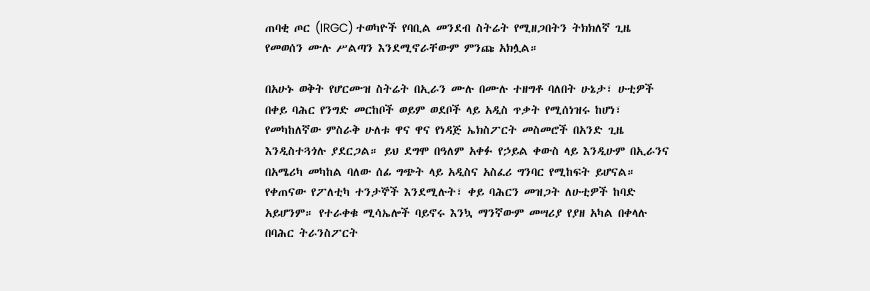ጠባቂ ጦር (IRGC) ተወካዮች የባቢል መንደብ ስትሬት የሚዘጋበትን ትክክለኛ ጊዜ የመወሰን ሙሉ ሥልጣን እንደሚኖራቸውም ምንጩ አክሏል።

በአሁኑ ወቅት የሆርሙዝ ስትሬት በኢራን ሙሉ በሙሉ ተዘግቶ ባለበት ሁኔታ፣ ሁቲዎች በቀይ ባሕር የንግድ መርከቦች ወይም ወደቦች ላይ አዲስ ጥቃት የሚሰነዝሩ ከሆነ፣ የመካከለኛው ምስራቅ ሁለቱ ዋና ዋና የነዳጅ ኤክስፖርት መስመሮች በአንድ ጊዜ እንዲስተጓጎሉ ያደርጋል። ይህ ደግሞ በዓለም አቀፉ የኃይል ቀውስ ላይ እንዲሁም በኢራንና በአሜሪካ መካከል ባለው ሰፊ ግጭት ላይ አዲስና አስፈሪ ግንባር የሚከፍት ይሆናል።
የቀጠናው የፖለቲካ ተንታኞች እንደሚሉት፣ ቀይ ባሕርን መዝጋት ለሁቲዎች ከባድ አይሆንም። የተራቀቁ ሚሳኤሎች ባይኖሩ እንኳ ማንኛውም መሣሪያ የያዘ አካል በቀላሉ በባሕር ትራንስፖርት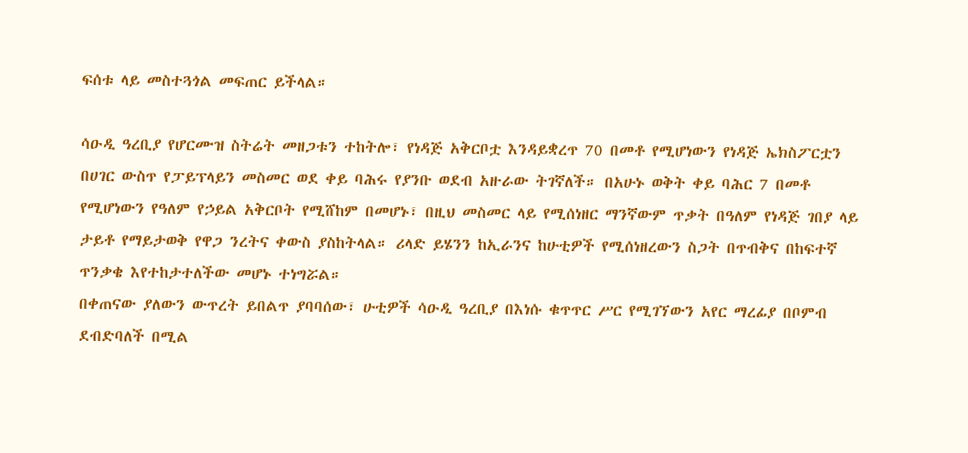ፍሰቱ ላይ መስተጓጎል መፍጠር ይችላል።

ሳዑዲ ዓረቢያ የሆርሙዝ ስትሬት መዘጋቱን ተከትሎ፣ የነዳጅ አቅርቦቷ እንዳይቋረጥ 70 በመቶ የሚሆነውን የነዳጅ ኤክስፖርቷን በሀገር ውስጥ የፓይፕላይን መስመር ወደ ቀይ ባሕሩ የያንቡ ወደብ አዙራው ትገኛለች። በአሁኑ ወቅት ቀይ ባሕር 7 በመቶ የሚሆነውን የዓለም የኃይል አቅርቦት የሚሸከም በመሆኑ፣ በዚህ መስመር ላይ የሚሰነዘር ማንኛውም ጥቃት በዓለም የነዳጅ ገበያ ላይ ታይቶ የማይታወቅ የዋጋ ንረትና ቀውስ ያስከትላል። ሪላድ ይሄንን ከኢራንና ከሁቲዎች የሚሰነዘረውን ስጋት በጥብቅና በከፍተኛ ጥንቃቄ እየተከታተለችው መሆኑ ተነግሯል።
በቀጠናው ያለውን ውጥረት ይበልጥ ያባባሰው፣ ሁቲዎች ሳዑዲ ዓረቢያ በእነሱ ቁጥጥር ሥር የሚገኘውን አየር ማረፊያ በቦምብ ደብድባለች በሚል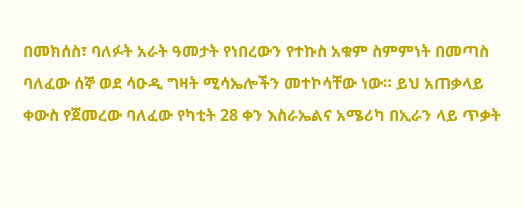በመክሰስ፣ ባለፉት አራት ዓመታት የነበረውን የተኩስ አቁም ስምምነት በመጣስ ባለፈው ሰኞ ወደ ሳዑዲ ግዛት ሚሳኤሎችን መተኮሳቸው ነው። ይህ አጠቃላይ ቀውስ የጀመረው ባለፈው የካቲት 28 ቀን እስራኤልና አሜሪካ በኢራን ላይ ጥቃት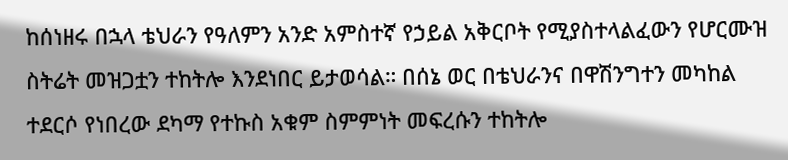ከሰነዘሩ በኋላ ቴህራን የዓለምን አንድ አምስተኛ የኃይል አቅርቦት የሚያስተላልፈውን የሆርሙዝ ስትሬት መዝጋቷን ተከትሎ እንደነበር ይታወሳል። በሰኔ ወር በቴህራንና በዋሽንግተን መካከል ተደርሶ የነበረው ደካማ የተኩስ አቁም ስምምነት መፍረሱን ተከትሎ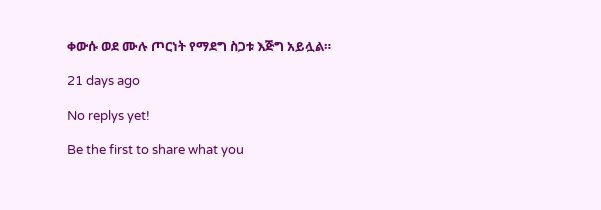ቀውሱ ወደ ሙሉ ጦርነት የማደግ ስጋቱ እጅግ አይሏል።

21 days ago

No replys yet!

Be the first to share what you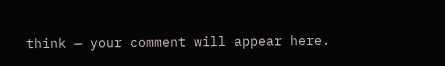think — your comment will appear here.